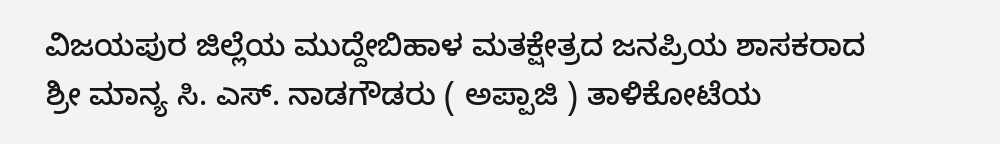ವಿಜಯಪುರ ಜಿಲ್ಲೆಯ ಮುದ್ದೇಬಿಹಾಳ ಮತಕ್ಷೇತ್ರದ ಜನಪ್ರಿಯ ಶಾಸಕರಾದ ಶ್ರೀ ಮಾನ್ಯ ಸಿ. ಎಸ್. ನಾಡಗೌಡರು ( ಅಪ್ಪಾಜಿ ) ತಾಳಿಕೋಟೆಯ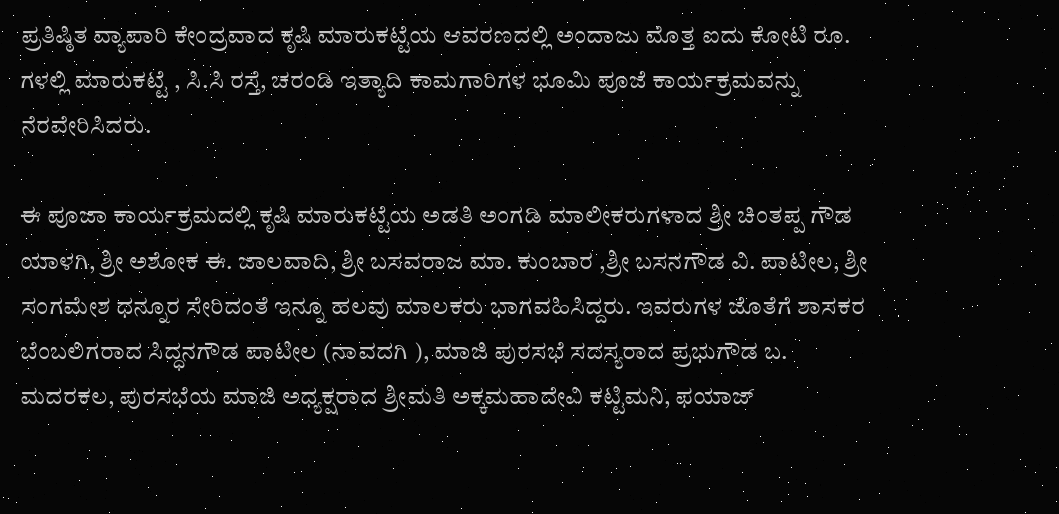ಪ್ರತಿಷ್ಠಿತ ವ್ಯಾಪಾರಿ ಕೇಂದ್ರವಾದ ಕೃಷಿ ಮಾರುಕಟ್ಟೆಯ ಆವರಣದಲ್ಲಿ ಅಂದಾಜು ಮೊತ್ತ ಐದು ಕೋಟಿ ರೂ. ಗಳಲ್ಲಿ ಮಾರುಕಟ್ಟೆ , ಸಿ.ಸಿ ರಸ್ತೆ, ಚರಂಡಿ ಇತ್ಯಾದಿ ಕಾಮಗಾರಿಗಳ ಭೂಮಿ ಪೂಜೆ ಕಾರ್ಯಕ್ರಮವನ್ನು ನೆರವೇರಿಸಿದರು.

ಈ ಪೂಜಾ ಕಾರ್ಯಕ್ರಮದಲ್ಲಿ ಕೃಷಿ ಮಾರುಕಟ್ಟೆಯ ಅಡತಿ ಅಂಗಡಿ ಮಾಲೀಕರುಗಳಾದ ಶ್ರೀ ಚಿಂತಪ್ಪ ಗೌಡ ಯಾಳಗಿ, ಶ್ರೀ ಅಶೋಕ ಈ. ಜಾಲವಾದಿ, ಶ್ರೀ ಬಸವರಾಜ ಮಾ. ಕುಂಬಾರ ,ಶ್ರೀ ಬಸನಗೌಡ ವಿ. ಪಾಟೀಲ, ಶ್ರೀ ಸಂಗಮೇಶ ಧನ್ನೂರ ಸೇರಿದಂತೆ ಇನ್ನೂ ಹಲವು ಮಾಲಕರು ಭಾಗವಹಿಸಿದ್ದರು. ಇವರುಗಳ ಜೊತೆಗೆ ಶಾಸಕರ ಬೆಂಬಲಿಗರಾದ ಸಿದ್ಧನಗೌಡ ಪಾಟೀಲ (ನಾವದಗಿ ), ಮಾಜಿ ಪುರಸಭೆ ಸದಸ್ಯರಾದ ಪ್ರಭುಗೌಡ ಬ. ಮದರಕಲ, ಪುರಸಭೆಯ ಮಾಜಿ ಅಧ್ಯಕ್ಷರಾದ ಶ್ರೀಮತಿ ಅಕ್ಕಮಹಾದೇವಿ ಕಟ್ಟಿಮನಿ, ಫಯಾಜ್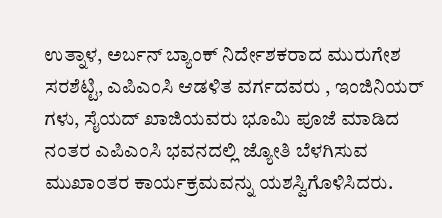ಉತ್ನಾಳ, ಅರ್ಬನ್ ಬ್ಯಾಂಕ್ ನಿರ್ದೇಶಕರಾದ ಮುರುಗೇಶ ಸರಶೆಟ್ಟಿ, ಎಪಿಎಂಸಿ ಆಡಳಿತ ವರ್ಗದವರು , ಇಂಜಿನಿಯರ್ ಗಳು, ಸೈಯದ್ ಖಾಜಿಯವರು ಭೂಮಿ ಪೂಜೆ ಮಾಡಿದ ನಂತರ ಎಪಿಎಂಸಿ ಭವನದಲ್ಲಿ ಜ್ಯೋತಿ ಬೆಳಗಿಸುವ ಮುಖಾಂತರ ಕಾರ್ಯಕ್ರಮವನ್ನು ಯಶಸ್ವಿಗೊಳಿಸಿದರು.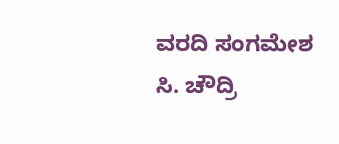ವರದಿ ಸಂಗಮೇಶ ಸಿ. ಚೌದ್ರಿ